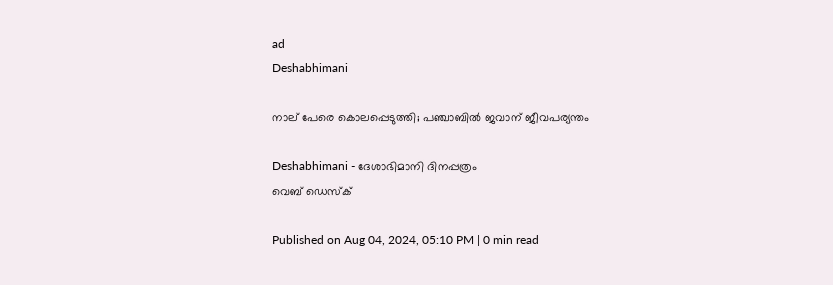ad
Deshabhimani

നാല് പേരെ കൊലപ്പെടുത്തി; പഞ്ചാബിൽ ജവാന് ജീവപര്യന്തം

Deshabhimani - ദേശാഭിമാനി ദിനപ്പത്രം
വെബ് ഡെസ്ക്

Published on Aug 04, 2024, 05:10 PM | 0 min read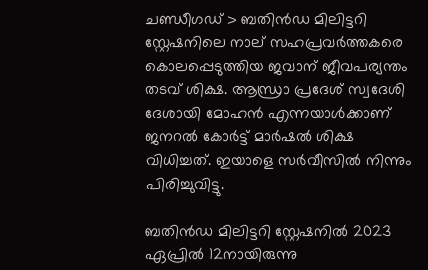ചണ്ഡീഗഡ് > ബതിൻഡ മിലിട്ടറി സ്റ്റേഷനിലെ നാല് സഹപ്രവർത്തകരെ കൊലപ്പെടുത്തിയ ജവാന് ജീവപര്യന്തം തടവ് ശിക്ഷ. ആന്ധ്രാ പ്രദേശ് സ്വദേശി ദേശായി മോഹൻ എന്നയാൾക്കാണ് ജനറൽ കോർട്ട് മാർഷൽ ശിക്ഷ വിധിച്ചത്. ഇയാളെ സർവീസിൽ നിന്നും പിരിച്ചുവിട്ടു.

ബതിൻഡ മിലിട്ടറി സ്റ്റേഷനിൽ 2023 ഏപ്രിൽ 12നായിരുന്നു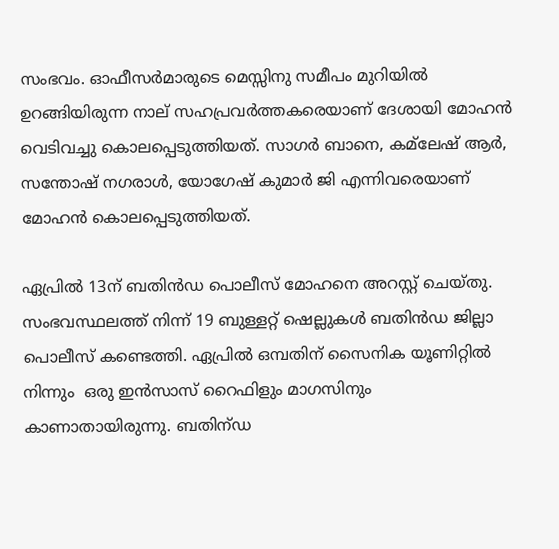സംഭവം. ഓഫീസർമാരുടെ മെസ്സിനു സമീപം മുറിയിൽ ഉറങ്ങിയിരുന്ന നാല് സഹപ്രവർത്തകരെയാണ് ദേശായി മോഹൻ വെടിവച്ചു കൊലപ്പെടുത്തിയത്. സാഗർ ബാനെ, കമ്‌ലേഷ് ആർ, സന്തോഷ് നഗരാൾ, യോഗേഷ് കുമാർ ജി എന്നിവരെയാണ് മോഹൻ കൊലപ്പെടുത്തിയത്.

ഏപ്രിൽ 13ന് ബതിൻഡ പൊലീസ് മോഹനെ അറസ്റ്റ് ചെയ്തു. സംഭവസ്ഥലത്ത് നിന്ന് 19 ബുള്ളറ്റ് ഷെല്ലുകൾ ബതിൻഡ ജില്ലാ പൊലീസ് കണ്ടെത്തി. ഏപ്രിൽ ഒമ്പതിന് സൈനിക യൂണിറ്റിൽ നിന്നും  ഒരു ഇൻസാസ് റൈഫിളും മാഗസിനും കാണാതായിരുന്നു. ബതിന്‌ഡ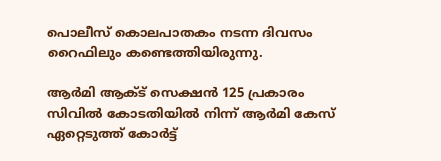പൊലീസ് കൊലപാതകം നടന്ന ദിവസം റൈഫിലും കണ്ടെത്തിയിരുന്നു.

ആർമി ആക്ട് സെക്ഷൻ 125 പ്രകാരം സിവിൽ കോടതിയിൽ നിന്ന് ആർമി കേസ് ഏറ്റെടുത്ത് കോർട്ട്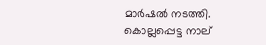മാർഷൽ നടത്തി. കൊല്ലപ്പെട്ട നാല്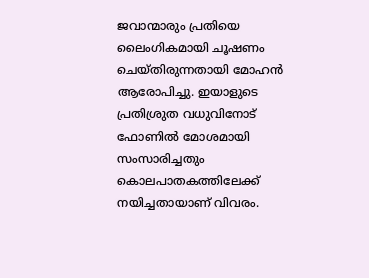ജവാന്മാരും പ്രതിയെ ലൈംഗികമായി ചൂഷണം ചെയ്തിരുന്നതായി മോഹൻ ആരോപിച്ചു. ഇയാളുടെ പ്രതിശ്രുത വധുവിനോട് ഫോണിൽ മോശമായി സംസാരിച്ചതും കൊലപാതകത്തിലേക്ക് നയിച്ചതായാണ് വിവരം.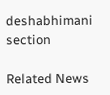deshabhimani section

Related News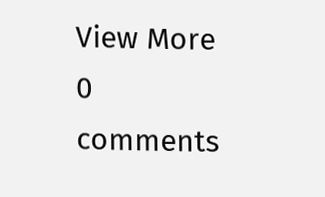View More
0 comments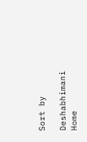Sort by

Deshabhimani
Home